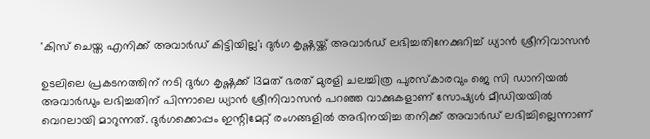'കിസ് ചെയ്ത എനിക്ക് അവാർഡ് കിട്ടിയില്ല'; ദുര്‍ഗ കൃഷ്ണയ്ക്ക് അവാർഡ് ലഭിച്ചതിനേക്കുറിച്ച് ധ്യാന്‍ ശ്രീനിവാസന്‍

ഉടലിലെ പ്രകടനത്തിന് നടി ദുർഗ കൃഷ്ണക്ക് 13മത് ഭരത് മുരളി ചലച്ചിത്ര പുരസ്‌കാരവും ജെ സി ഡാനിയൽ അവാർഡും ലഭിച്ചതിന് പിന്നാലെ ധ്യാൻ ശ്രീനിവാസൻ പറഞ്ഞ വാക്കുകളാണ് സോഷ്യൾ മീഡിയയിൽ വെറലായി മാറുന്നത്. ദുർഗക്കൊപ്പം ഇന്റിമേറ്റ് രംഗങ്ങളിൽ അഭിനയിച്ച തനിക്ക് അവാർഡ് ലഭിച്ചില്ലെന്നാണ്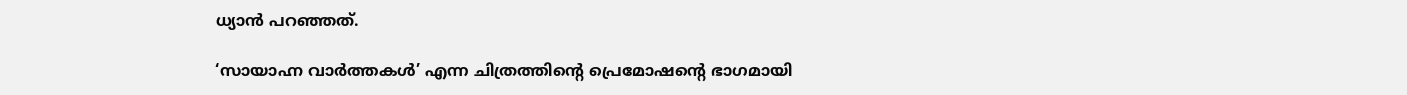ധ്യാൻ പറഞ്ഞത്.

‘സായാഹ്ന വാർത്തകൾ’ എന്ന ചിത്രത്തിന്റെ പ്രെമോഷന്റെ ഭാഗമായി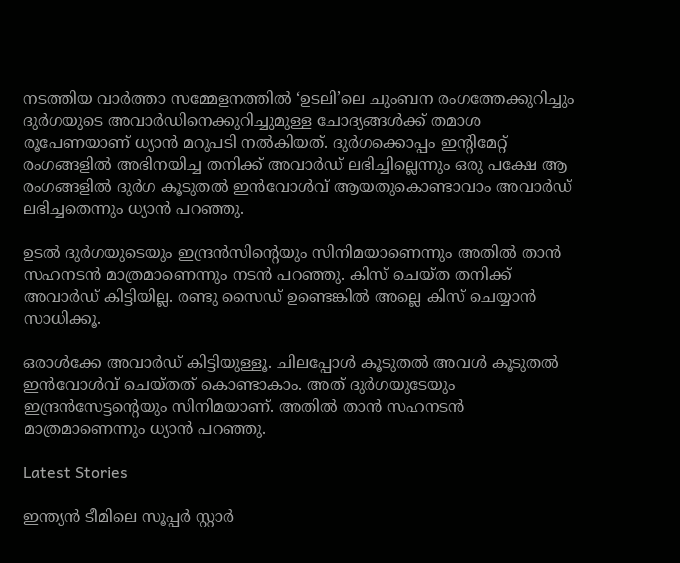നടത്തിയ വാർത്താ സമ്മേളനത്തിൽ ‘ഉടലി’ലെ ചുംബന രംഗത്തേക്കുറിച്ചും ദുർഗയുടെ അവാർഡിനെക്കുറിച്ചുമുള്ള ചോദ്യങ്ങൾക്ക് തമാശ രൂപേണയാണ് ധ്യാൻ മറുപടി നൽകിയത്. ദുർഗക്കൊപ്പം ഇന്റിമേറ്റ് രംഗങ്ങളിൽ അഭിനയിച്ച തനിക്ക് അവാർഡ് ലഭിച്ചില്ലെന്നും ഒരു പക്ഷേ ആ രംഗങ്ങളിൽ ദുർഗ കൂടുതൽ ഇൻവോൾവ് ആയതുകൊണ്ടാവാം അവാർഡ് ലഭിച്ചതെന്നും ധ്യാൻ പറഞ്ഞു.

ഉടൽ ദുർഗയുടെയും ഇന്ദ്രൻസിന്റെയും സിനിമയാണെന്നും അതിൽ താൻ സഹനടൻ മാത്രമാണെന്നും നടൻ പറഞ്ഞു. കിസ് ചെയ്ത തനിക്ക് അവാർഡ് കിട്ടിയില്ല. രണ്ടു സൈഡ് ഉണ്ടെങ്കിൽ അല്ലെ കിസ് ചെയ്യാൻ സാധിക്കൂ.

ഒരാൾക്കേ അവാർഡ് കിട്ടിയുള്ളൂ. ചിലപ്പോൾ കൂടുതൽ അവൾ കൂടുതൽ ഇൻവോൾവ് ചെയ്തത് കൊണ്ടാകാം. അത് ദുർഗയുടേയും ഇന്ദ്രൻസേട്ടന്റെയും സിനിമയാണ്. അതിൽ താൻ സഹനടൻ മാത്രമാണെന്നും ധ്യാൻ പറഞ്ഞു.

Latest Stories

ഇന്ത്യൻ ടീമിലെ സൂപ്പർ സ്റ്റാർ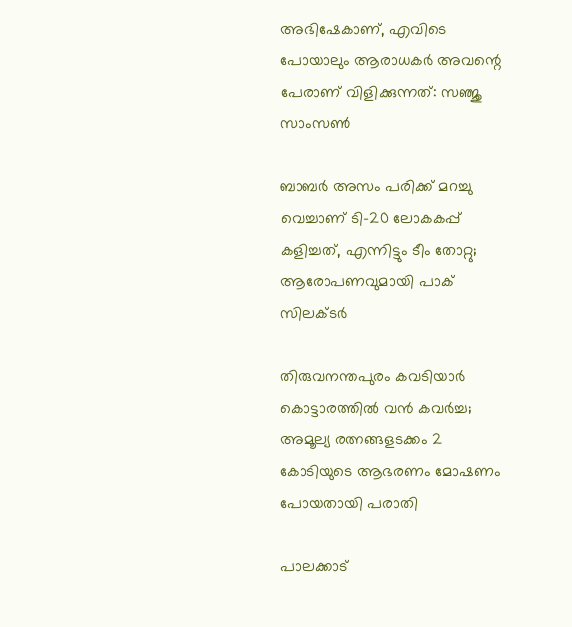അഭിഷേകാണ്, എവിടെ പോയാലും ആരാധകർ അവന്റെ പേരാണ് വിളിക്കുന്നത്: സഞ്ജു സാംസൺ

ബാബർ അസം പരിക്ക് മറച്ചു വെച്ചാണ് ടി-20 ലോകകപ്പ് കളിച്ചത്, എന്നിട്ടും ടീം തോറ്റു; ആരോപണവുമായി പാക് സിലക്ടർ

തിരുവനന്തപുരം കവടിയാർ കൊട്ടാരത്തിൽ വൻ കവർച്ച; അമൂല്യ രത്നങ്ങളടക്കം 2 കോടിയുടെ ആഭരണം മോഷണം പോയതായി പരാതി

പാലക്കാട്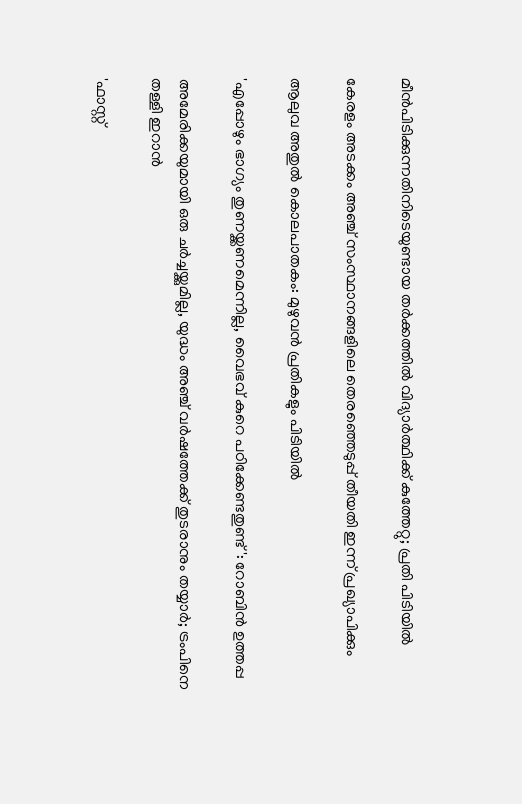മീന്‍പിടിക്കുന്നതിനിടെയുണ്ടായ തർക്കത്തിൽ വിദ്യാർത്ഥിക്ക് കുത്തേറ്റു; പ്രതി പിടിയിൽ

കേരളം അടക്കം അഞ്ച് സംസ്ഥാനങ്ങളിലെ തെരഞ്ഞെടുപ്പ് തീയതി ഇന്ന് പ്രഖ്യാപിക്കും

ആലുവ അതുൽ കൊലപാതകം: മുഴുവൻ പ്രതികളും പിടിയിൽ

'എപ്പോഴും ഭാഗ്യം തുണയ്ക്കണമെന്നില്ല, വൈഭവ് കുറെ പഠിക്കേണ്ടതുണ്ട്': റോബിൻ ഉത്തപ്പ

അമേരിക്കയുമായി ഒരു ചർച്ചയ്ക്കുമില്ല, യുദ്ധം അഞ്ച് വർഷത്തേക്ക് തുടരാനും തയ്യാർ; ട്രംപിനെ തള്ളി ഇറാൻ

'ഫാസ്റ്റ്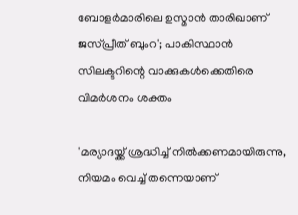ബോളർമാരിലെ ഉസ്മാൻ താരിഖാണ് ജസ്പ്രീത് ബുംറ'; പാകിസ്ഥാൻ സിലക്ടറിന്റെ വാക്കുകൾക്കെതിരെ വിമർശനം ശക്തം

'മര്യാദയ്ക്ക് ശ്രദ്ധിച്ച് നിൽക്കണമായിരുന്നു, നിയമം വെച്ച് തന്നെയാണ്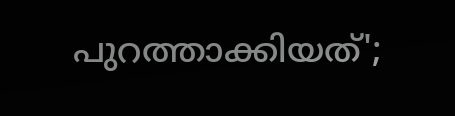പുറത്താക്കിയത്';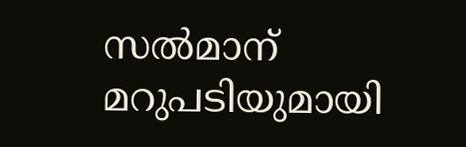സൽമാന് മറുപടിയുമായി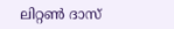ലിറ്റൺ ദാസ്